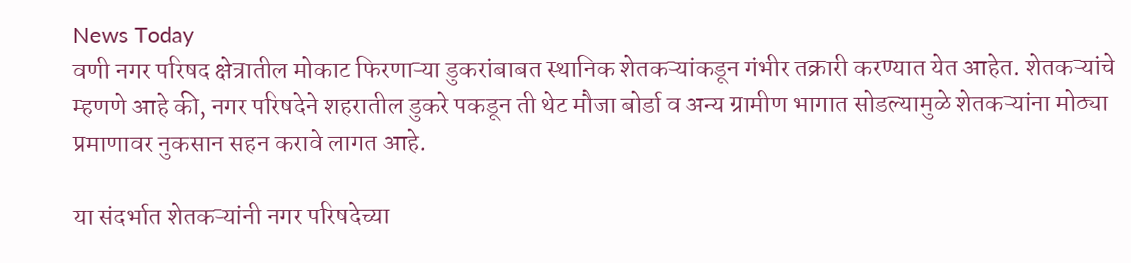News Today
वणी नगर परिषद क्षेत्रातील मोकाट फिरणाऱ्या डुकरांबाबत स्थानिक शेतकऱ्यांकडून गंभीर तक्रारी करण्यात येत आहेत. शेतकऱ्यांचे म्हणणे आहे की, नगर परिषदेने शहरातील डुकरे पकडून ती थेट मौजा बोर्डा व अन्य ग्रामीण भागात सोडल्यामुळे शेतकऱ्यांना मोठ्या प्रमाणावर नुकसान सहन करावे लागत आहे.

या संदर्भात शेतकऱ्यांनी नगर परिषदेच्या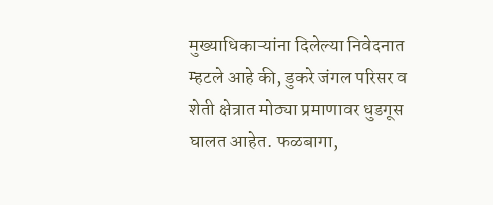मुख्याधिकाऱ्यांना दिलेल्या निवेदनात म्हटले आहे की, डुकरे जंगल परिसर व शेती क्षेत्रात मोठ्या प्रमाणावर धुडगूस घालत आहेत. फळबागा,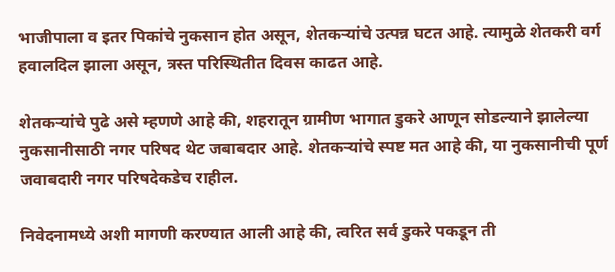भाजीपाला व इतर पिकांचे नुकसान होत असून, शेतकऱ्यांचे उत्पन्न घटत आहे. त्यामुळे शेतकरी वर्ग हवालदिल झाला असून, त्रस्त परिस्थितीत दिवस काढत आहे.

शेतकऱ्यांचे पुढे असे म्हणणे आहे की, शहरातून ग्रामीण भागात डुकरे आणून सोडल्याने झालेल्या नुकसानीसाठी नगर परिषद थेट जबाबदार आहे. शेतकऱ्यांचे स्पष्ट मत आहे की, या नुकसानीची पूर्ण जवाबदारी नगर परिषदेकडेच राहील.

निवेदनामध्ये अशी मागणी करण्यात आली आहे की, त्वरित सर्व डुकरे पकडून ती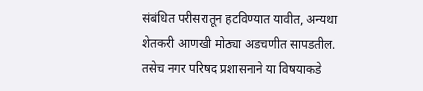संबंधित परीसरातून हटविण्यात यावीत, अन्यथा शेतकरी आणखी मोठ्या अडचणीत सापडतील. तसेच नगर परिषद प्रशासनाने या विषयाकडे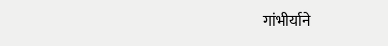गांभीर्याने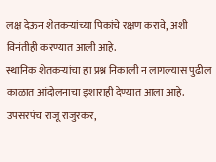लक्ष देऊन शेतकऱ्यांच्या पिकांचे रक्षण करावे, अशी विनंतीही करण्यात आली आहे.
स्थानिक शेतकऱ्यांचा हा प्रश्न निकाली न लागल्यास पुढील काळात आंदोलनाचा इशाराही देण्यात आला आहे. उपसरपंच राजू राजुरकर,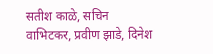सतीश काळे, सचिन वाभिटकर, प्रवीण झाडे, दिनेश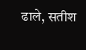ढाले, सतीश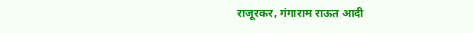राजूरकर, गंगाराम राऊत आदी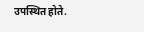उपस्थित होते.